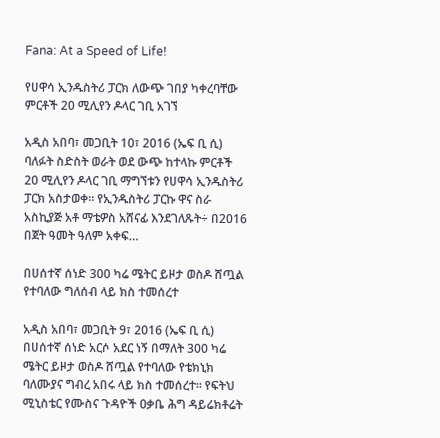Fana: At a Speed of Life!

የሀዋሳ ኢንዱስትሪ ፓርክ ለውጭ ገበያ ካቀረባቸው ምርቶች 20 ሚሊየን ዶላር ገቢ አገኘ

አዲስ አበባ፣ መጋቢት 10፣ 2016 (ኤፍ ቢ ሲ) ባለፉት ስድስት ወራት ወደ ውጭ ከተላኩ ምርቶች 20 ሚሊየን ዶላር ገቢ ማግኘቱን የሀዋሳ ኢንዱስትሪ ፓርክ አስታወቀ። የኢንዱስትሪ ፓርኩ ዋና ስራ አስኪያጅ አቶ ማቴዎስ አሸናፊ እንደገለጹት÷ በ2016 በጀት ዓመት ዓለም አቀፍ…

በሀሰተኛ ሰነድ 300 ካሬ ሜትር ይዞታ ወስዶ ሸጧል የተባለው ግለሰብ ላይ ክስ ተመሰረተ

አዲስ አበባ፣ መጋቢት 9፣ 2016 (ኤፍ ቢ ሲ) በሀሰተኛ ሰነድ አርሶ አደር ነኝ በማለት 300 ካሬ ሜትር ይዞታ ወስዶ ሸጧል የተባለው የቴክኒክ ባለሙያና ግብረ አበሩ ላይ ክስ ተመሰረተ። የፍትህ ሚኒስቴር የሙስና ጉዳዮች ዐቃቤ ሕግ ዳይሬክቶሬት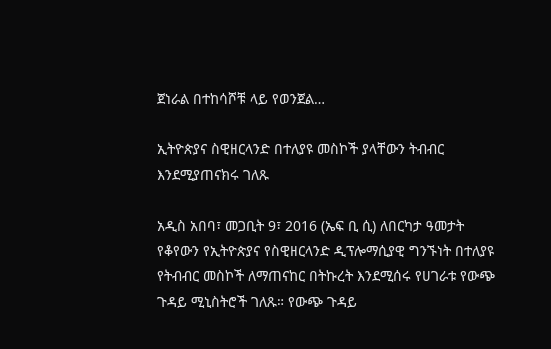ጀነራል በተከሳሾቹ ላይ የወንጀል…

ኢትዮጵያና ስዊዘርላንድ በተለያዩ መስኮች ያላቸውን ትብብር እንደሚያጠናክሩ ገለጹ

አዲስ አበባ፣ መጋቢት 9፣ 2016 (ኤፍ ቢ ሲ) ለበርካታ ዓመታት የቆየውን የኢትዮጵያና የስዊዘርላንድ ዲፕሎማሲያዊ ግንኙነት በተለያዩ የትብብር መስኮች ለማጠናከር በትኩረት እንደሚሰሩ የሀገራቱ የውጭ ጉዳይ ሚኒስትሮች ገለጹ። የውጭ ጉዳይ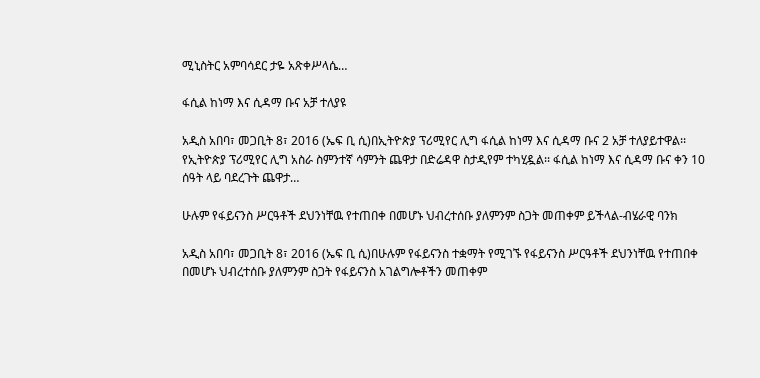ሚኒስትር አምባሳደር ታዬ አጽቀሥላሴ…

ፋሲል ከነማ እና ሲዳማ ቡና አቻ ተለያዩ

አዲስ አበባ፣ መጋቢት 8፣ 2016 (ኤፍ ቢ ሲ)በኢትዮጵያ ፕሪሚየር ሊግ ፋሲል ከነማ እና ሲዳማ ቡና 2 አቻ ተለያይተዋል፡፡ የኢትዮጵያ ፕሪሚየር ሊግ አስራ ስምንተኛ ሳምንት ጨዋታ በድሬዳዋ ስታዲየም ተካሂዷል፡፡ ፋሲል ከነማ እና ሲዳማ ቡና ቀን 10 ሰዓት ላይ ባደረጉት ጨዋታ…

ሁሉም የፋይናንስ ሥርዓቶች ደህንነቸዉ የተጠበቀ በመሆኑ ህብረተሰቡ ያለምንም ስጋት መጠቀም ይችላል-ብሄራዊ ባንክ

አዲስ አበባ፣ መጋቢት 8፣ 2016 (ኤፍ ቢ ሲ)በሁሉም የፋይናንስ ተቋማት የሚገኙ የፋይናንስ ሥርዓቶች ደህንነቸዉ የተጠበቀ በመሆኑ ህብረተሰቡ ያለምንም ስጋት የፋይናንስ አገልግሎቶችን መጠቀም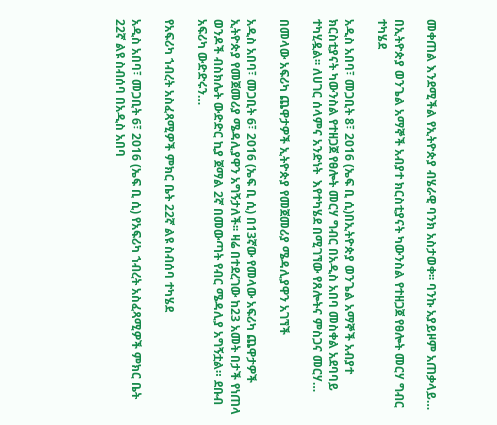መቀጠል እንደሚችል የኢትዮጵያ ብሄራዊ ባንክ አስታወቀ፡፡ ባንኩ አያይዞም አጠቃላይ…

በኢትዮጵያ ወንጌል አማኞች አብያተ ክርስቲያናት ካውንስል የተዘጋጀ የፀሎት መርሃ ግብር ተካሄደ

አዲስ አበባ፣ መጋቢት 8፣ 2016 (ኤፍ ቢ ሲ)በኢትዮጵያ ወንጌል አማኞች አብያተ ክርስቲያናት ካውንስል የተዘጋጀ የፀሎት መርሃ ግብር በአዲስ አበባ መስቀል አደባባይ ተካሂዷል፡፡ ለሀገር ሰላምና አንድነት  እየተካሄደ በሚገኘው የጸሎትና ምስጋና መርሃ…

በመላው አፍሪካ ጨዋታዎች ኢትዮጵያ የመጀመሪያ ሜዳሊያዋን አገኘች

አዲስ አበባ፣ መጋቢት 6፣ 2016 (ኤፍ ቢ ሲ) በ13ኛው የመላው አፍሪካ ጨዋታዎች ኢትዮጵያ የመጀመሪያ ሜዳሊያዋን አግኝታለች፡፡ ዛሬ በተደረገው ከ23 አመት በታች የነጠላ ወንዶች ብስክሌት ውድድር ኪያ ጀማል 2ኛ በመውጣት የብር ሜዳሊያ አግኝቷል። ደቡብ አፍሪካ ውድድሩን…

የአፍሪካ ኀብረት አስፈጻሚዎች ምክር ቤት 22ኛ ልዩ ስብሰባ ተካሄደ

አዲስ አበባ፣ መጋቢት 6፣ 2016 (ኤፍ ቢ ሲ) የአፍሪካ ኀብረት አስፈጻሚዎች ምክር ቤት 22ኛ ልዩ ስብሰባ በአዲስ አበባ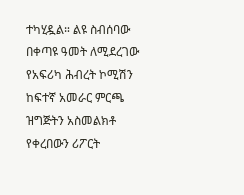ተካሂዷል። ልዩ ስብሰባው በቀጣዩ ዓመት ለሚደረገው የአፍሪካ ሕብረት ኮሚሽን ከፍተኛ አመራር ምርጫ ዝግጅትን አስመልክቶ የቀረበውን ሪፖርት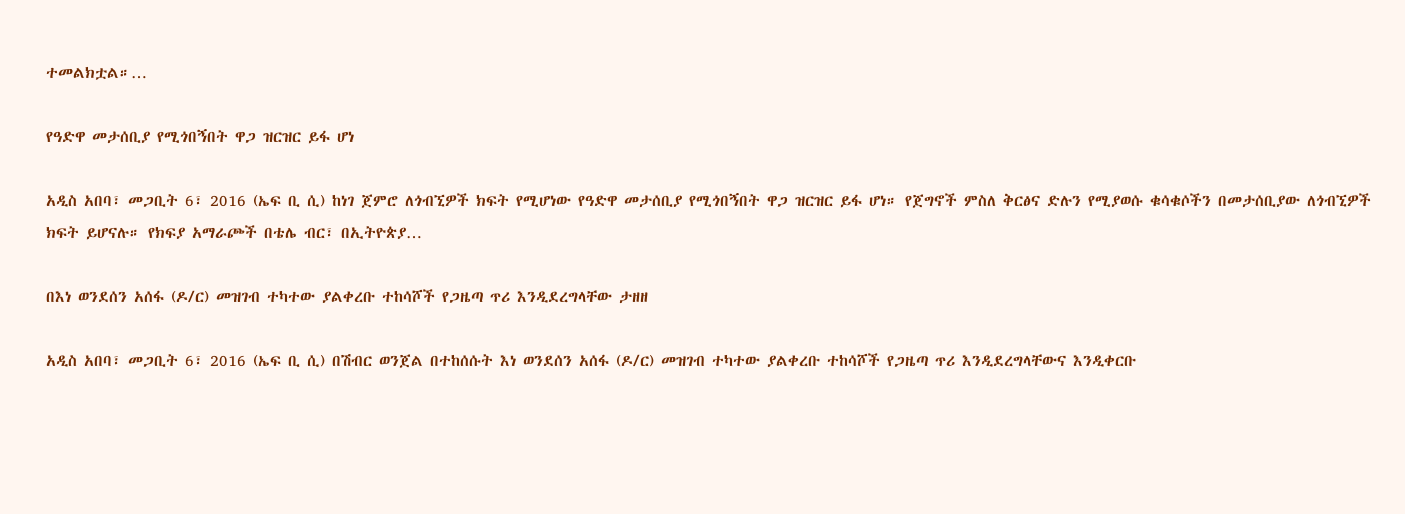ተመልክቷል።…

የዓድዋ መታሰቢያ የሚጎበኝበት ዋጋ ዝርዝር ይፋ ሆነ

አዲስ አበባ፣ መጋቢት 6፣ 2016 (ኤፍ ቢ ሲ) ከነገ ጀምሮ ለጎብኚዎች ክፍት የሚሆነው የዓድዋ መታሰቢያ የሚጎበኝበት ዋጋ ዝርዝር ይፋ ሆነ። የጀግኖች ምስለ ቅርፅና ድሉን የሚያወሱ ቁሳቁሶችን በመታሰቢያው ለጎብኚዎች ክፍት ይሆናሉ። የክፍያ አማራጮች በቴሌ ብር፣ በኢትዮጵያ…

በእነ ወንደሰን አሰፋ (ዶ/ር) መዝገብ ተካተው ያልቀረቡ ተከሳሾች የጋዜጣ ጥሪ እንዲደረግላቸው ታዘዘ

አዲስ አበባ፣ መጋቢት 6፣ 2016 (ኤፍ ቢ ሲ) በሽብር ወንጀል በተከሰሱት እነ ወንደሰን አሰፋ (ዶ/ር) መዝገብ ተካተው ያልቀረቡ ተከሳሾች የጋዜጣ ጥሪ እንዲደረግላቸውና እንዲቀርቡ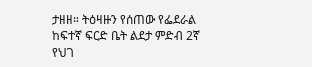ታዘዘ። ትዕዛዙን የሰጠው የፌደራል ከፍተኛ ፍርድ ቤት ልደታ ምድብ 2ኛ የህገ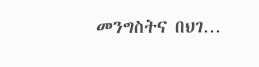መንግስትና በህገ…